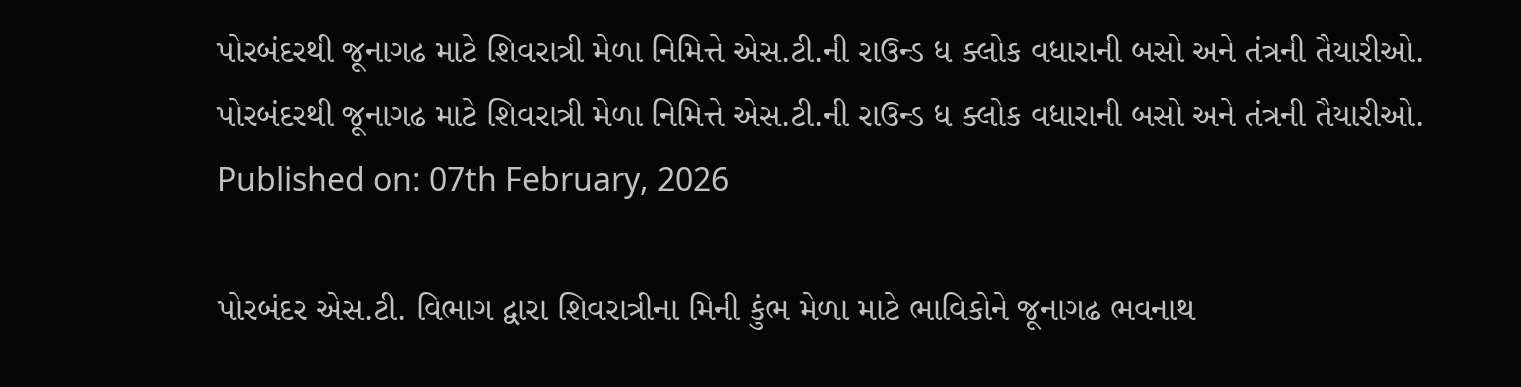પોરબંદરથી જૂનાગઢ માટે શિવરાત્રી મેળા નિમિત્તે એસ.ટી.ની રાઉન્ડ ધ ક્લોક વધારાની બસો અને તંત્રની તૈયારીઓ.
પોરબંદરથી જૂનાગઢ માટે શિવરાત્રી મેળા નિમિત્તે એસ.ટી.ની રાઉન્ડ ધ ક્લોક વધારાની બસો અને તંત્રની તૈયારીઓ.
Published on: 07th February, 2026

પોરબંદર એસ.ટી. વિભાગ દ્વારા શિવરાત્રીના મિની કુંભ મેળા માટે ભાવિકોને જૂનાગઢ ભવનાથ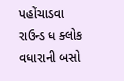પહોંચાડવા રાઉન્ડ ધ ક્લોક વધારાની બસો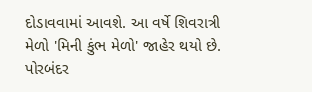દોડાવવામાં આવશે. આ વર્ષે શિવરાત્રી મેળો 'મિની કુંભ મેળો' જાહેર થયો છે. પોરબંદર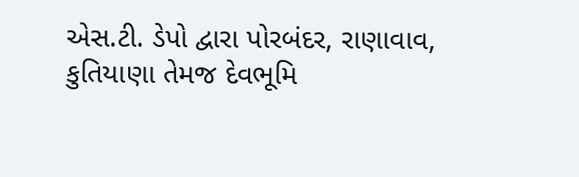એસ.ટી. ડેપો દ્વારા પોરબંદર, રાણાવાવ, કુતિયાણા તેમજ દેવભૂમિ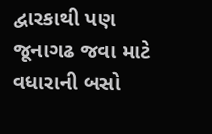દ્વારકાથી પણ જૂનાગઢ જવા માટે વધારાની બસો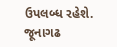ઉપલબ્ધ રહેશે. જૂનાગઢ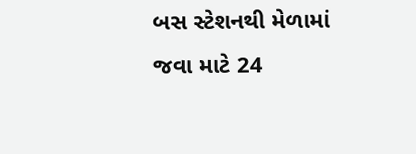બસ સ્ટેશનથી મેળામાં જવા માટે 24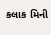કલાક મિની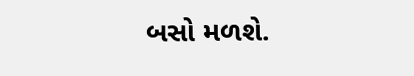બસો મળશે.